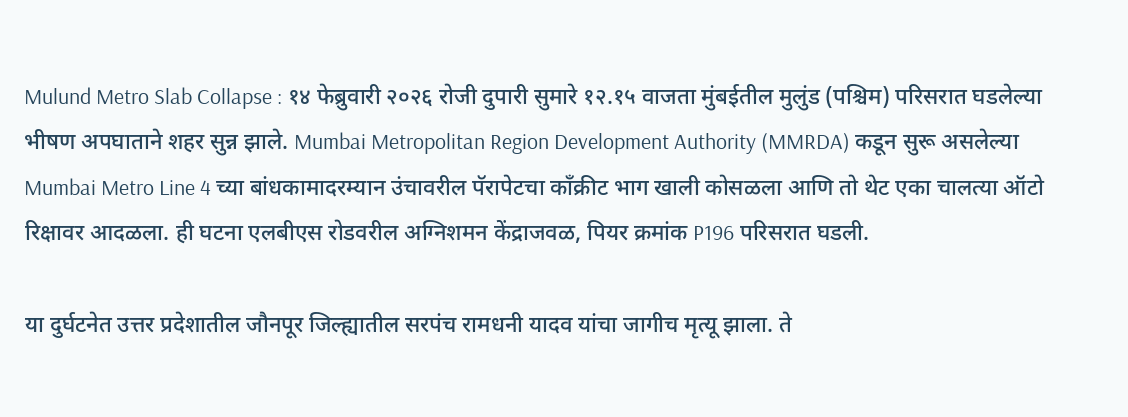Mulund Metro Slab Collapse : १४ फेब्रुवारी २०२६ रोजी दुपारी सुमारे १२.१५ वाजता मुंबईतील मुलुंड (पश्चिम) परिसरात घडलेल्या भीषण अपघाताने शहर सुन्न झाले. Mumbai Metropolitan Region Development Authority (MMRDA) कडून सुरू असलेल्या Mumbai Metro Line 4 च्या बांधकामादरम्यान उंचावरील पॅरापेटचा काँक्रीट भाग खाली कोसळला आणि तो थेट एका चालत्या ऑटो रिक्षावर आदळला. ही घटना एलबीएस रोडवरील अग्निशमन केंद्राजवळ, पियर क्रमांक P196 परिसरात घडली.

या दुर्घटनेत उत्तर प्रदेशातील जौनपूर जिल्ह्यातील सरपंच रामधनी यादव यांचा जागीच मृत्यू झाला. ते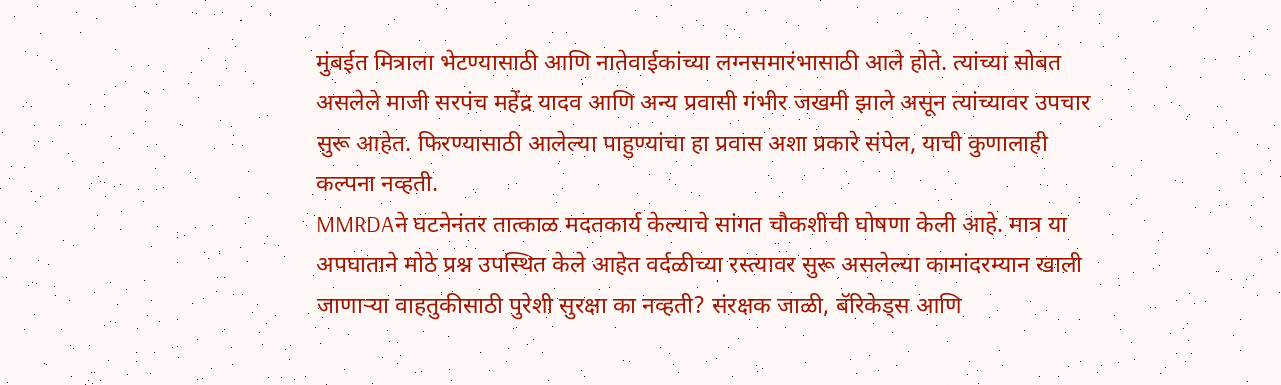मुंबईत मित्राला भेटण्यासाठी आणि नातेवाईकांच्या लग्नसमारंभासाठी आले होते. त्यांच्या सोबत असलेले माजी सरपंच महेंद्र यादव आणि अन्य प्रवासी गंभीर जखमी झाले असून त्यांच्यावर उपचार सुरू आहेत. फिरण्यासाठी आलेल्या पाहुण्यांचा हा प्रवास अशा प्रकारे संपेल, याची कुणालाही कल्पना नव्हती.
MMRDAने घटनेनंतर तात्काळ मदतकार्य केल्याचे सांगत चौकशीची घोषणा केली आहे. मात्र या अपघाताने मोठे प्रश्न उपस्थित केले आहेत वर्दळीच्या रस्त्यावर सुरू असलेल्या कामांदरम्यान खाली जाणाऱ्या वाहतुकीसाठी पुरेशी सुरक्षा का नव्हती? संरक्षक जाळी, बॅरिकेड्स आणि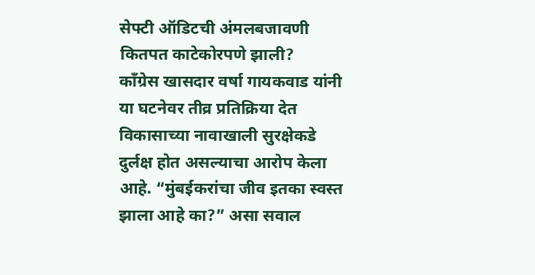सेफ्टी ऑडिटची अंमलबजावणी कितपत काटेकोरपणे झाली?
काँग्रेस खासदार वर्षा गायकवाड यांनी या घटनेवर तीव्र प्रतिक्रिया देत विकासाच्या नावाखाली सुरक्षेकडे दुर्लक्ष होत असल्याचा आरोप केला आहे. “मुंबईकरांचा जीव इतका स्वस्त झाला आहे का?” असा सवाल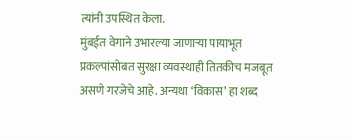त्यांनी उपस्थित केला.
मुंबईत वेगाने उभारल्या जाणाऱ्या पायाभूत प्रकल्पांसोबत सुरक्षा व्यवस्थाही तितकीच मजबूत असणे गरजेचे आहे. अन्यथा ‘विकास’ हा शब्द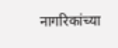नागरिकांच्या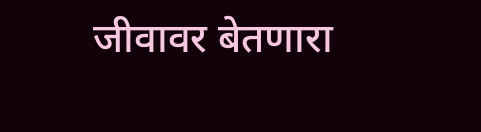जीवावर बेतणारा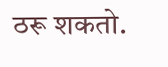ठरू शकतो.